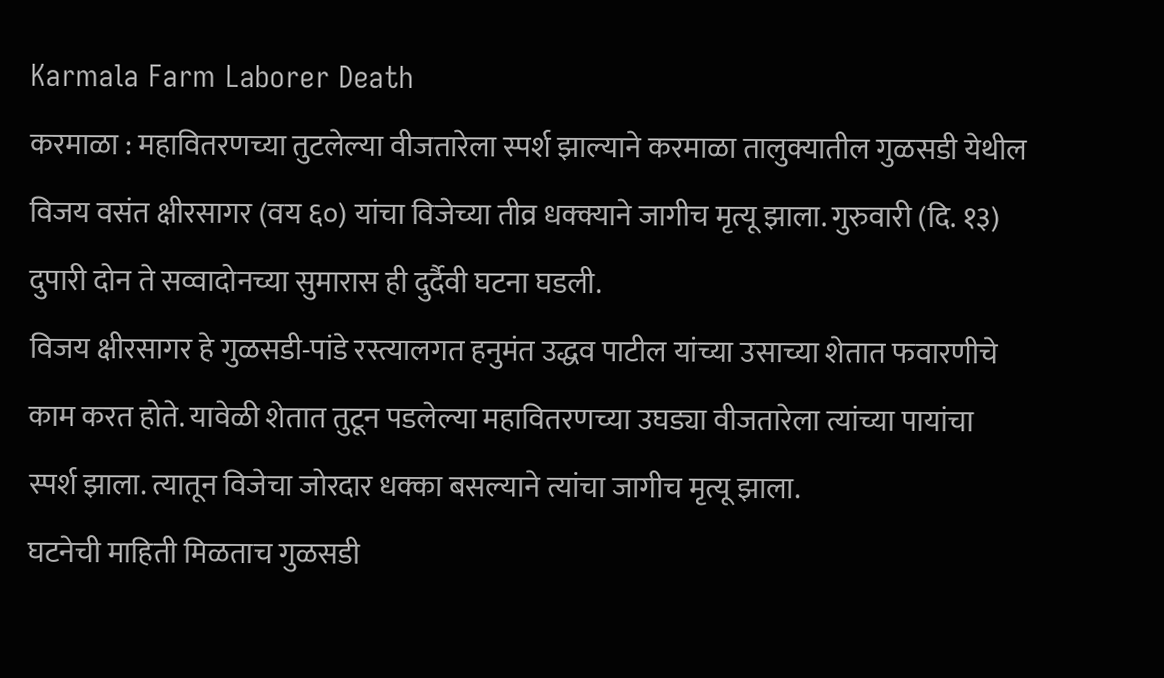Karmala Farm Laborer Death
करमाळा : महावितरणच्या तुटलेल्या वीजतारेला स्पर्श झाल्याने करमाळा तालुक्यातील गुळसडी येथील विजय वसंत क्षीरसागर (वय ६०) यांचा विजेच्या तीव्र धक्क्याने जागीच मृत्यू झाला. गुरुवारी (दि. १३) दुपारी दोन ते सव्वादोनच्या सुमारास ही दुर्दैवी घटना घडली.
विजय क्षीरसागर हे गुळसडी-पांडे रस्त्यालगत हनुमंत उद्धव पाटील यांच्या उसाच्या शेतात फवारणीचे काम करत होते. यावेळी शेतात तुटून पडलेल्या महावितरणच्या उघड्या वीजतारेला त्यांच्या पायांचा स्पर्श झाला. त्यातून विजेचा जोरदार धक्का बसल्याने त्यांचा जागीच मृत्यू झाला.
घटनेची माहिती मिळताच गुळसडी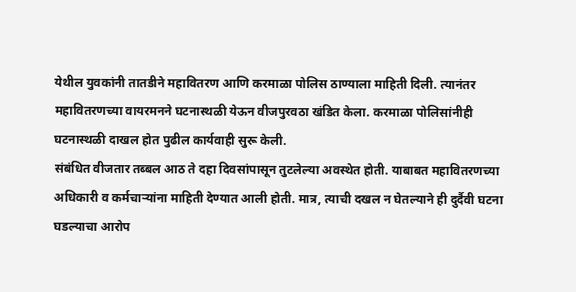येथील युवकांनी तातडीने महावितरण आणि करमाळा पोलिस ठाण्याला माहिती दिली. त्यानंतर महावितरणच्या वायरमनने घटनास्थळी येऊन वीजपुरवठा खंडित केला. करमाळा पोलिसांनीही घटनास्थळी दाखल होत पुढील कार्यवाही सुरू केली.
संबंधित वीजतार तब्बल आठ ते दहा दिवसांपासून तुटलेल्या अवस्थेत होती. याबाबत महावितरणच्या अधिकारी व कर्मचाऱ्यांना माहिती देण्यात आली होती. मात्र, त्याची दखल न घेतल्याने ही दुर्दैवी घटना घडल्याचा आरोप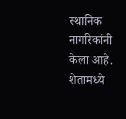स्थानिक नागरिकांनी केला आहे.
शेतामध्ये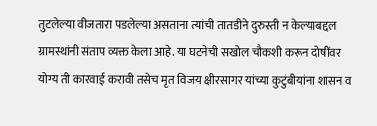तुटलेल्या वीजतारा पडलेल्या असताना त्यांची तातडीने दुरुस्ती न केल्याबद्दल ग्रामस्थांनी संताप व्यक्त केला आहे. या घटनेची सखोल चौकशी करून दोषींवर योग्य ती कारवाई करावी तसेच मृत विजय क्षीरसागर यांच्या कुटुंबीयांना शासन व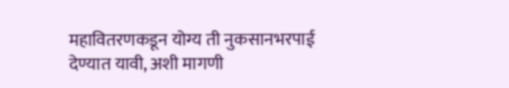महावितरणकडून योग्य ती नुकसानभरपाई देण्यात यावी, अशी मागणी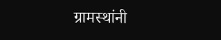ग्रामस्थांनी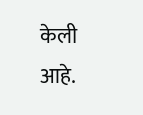केली आहे.